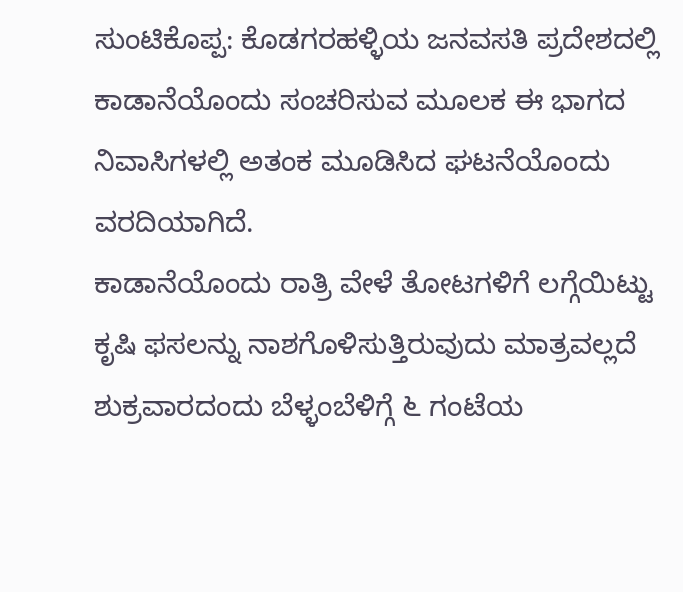ಸುಂಟಿಕೊಪ್ಪ: ಕೊಡಗರಹಳ್ಳಿಯ ಜನವಸತಿ ಪ್ರದೇಶದಲ್ಲಿ ಕಾಡಾನೆಯೊಂದು ಸಂಚರಿಸುವ ಮೂಲಕ ಈ ಭಾಗದ ನಿವಾಸಿಗಳಲ್ಲಿ ಅತಂಕ ಮೂಡಿಸಿದ ಘಟನೆಯೊಂದು ವರದಿಯಾಗಿದೆ.
ಕಾಡಾನೆಯೊಂದು ರಾತ್ರಿ ವೇಳೆ ತೋಟಗಳಿಗೆ ಲಗ್ಗೆಯಿಟ್ಟು ಕೃಷಿ ಫಸಲನ್ನು ನಾಶಗೊಳಿಸುತ್ತಿರುವುದು ಮಾತ್ರವಲ್ಲದೆ ಶುಕ್ರವಾರದಂದು ಬೆಳ್ಳಂಬೆಳಿಗ್ಗೆ ೬ ಗಂಟೆಯ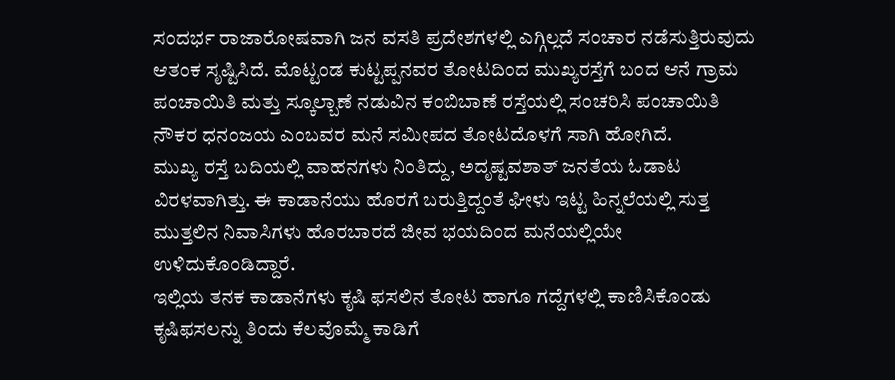ಸಂದರ್ಭ ರಾಜಾರೋಷವಾಗಿ ಜನ ವಸತಿ ಪ್ರದೇಶಗಳಲ್ಲಿ ಎಗ್ಗಿಲ್ಲದೆ ಸಂಚಾರ ನಡೆಸುತ್ತಿರುವುದು ಆತಂಕ ಸೃಷ್ಟಿಸಿದೆ. ಮೊಟ್ಟಂಡ ಕುಟ್ಟಪ್ಪನವರ ತೋಟದಿಂದ ಮುಖ್ಯರಸ್ತೆಗೆ ಬಂದ ಆನೆ ಗ್ರಾಮ ಪಂಚಾಯಿತಿ ಮತ್ತು ಸ್ಕೂಲ್ಬಾಣೆ ನಡುವಿನ ಕಂಬಿಬಾಣೆ ರಸ್ತೆಯಲ್ಲಿ ಸಂಚರಿಸಿ ಪಂಚಾಯಿತಿ ನೌಕರ ಧನಂಜಯ ಎಂಬವರ ಮನೆ ಸಮೀಪದ ತೋಟದೊಳಗೆ ಸಾಗಿ ಹೋಗಿದೆ.
ಮುಖ್ಯ ರಸ್ತೆ ಬದಿಯಲ್ಲಿ ವಾಹನಗಳು ನಿಂತಿದ್ದು, ಅದೃಷ್ಟವಶಾತ್ ಜನತೆಯ ಓಡಾಟ ವಿರಳವಾಗಿತ್ತು. ಈ ಕಾಡಾನೆಯು ಹೊರಗೆ ಬರುತ್ತಿದ್ದಂತೆ ಘೀಳು ಇಟ್ಟ ಹಿನ್ನಲೆಯಲ್ಲಿ ಸುತ್ತ ಮುತ್ತಲಿನ ನಿವಾಸಿಗಳು ಹೊರಬಾರದೆ ಜೀವ ಭಯದಿಂದ ಮನೆಯಲ್ಲಿಯೇ ಉಳಿದುಕೊಂಡಿದ್ದಾರೆ.
ಇಲ್ಲಿಯ ತನಕ ಕಾಡಾನೆಗಳು ಕೃಷಿ ಫಸಲಿನ ತೋಟ ಹಾಗೂ ಗದ್ದೆಗಳಲ್ಲಿ ಕಾಣಿಸಿಕೊಂಡು ಕೃಷಿಫಸಲನ್ನು ತಿಂದು ಕೆಲವೊಮ್ಮೆ ಕಾಡಿಗೆ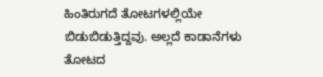ಹಿಂತಿರುಗದೆ ತೋಟಗಳಲ್ಲಿಯೇ ಬಿಡುಬಿಡುತ್ತಿದ್ದವು. ಅಲ್ಲದೆ ಕಾಡಾನೆಗಳು ತೋಟದ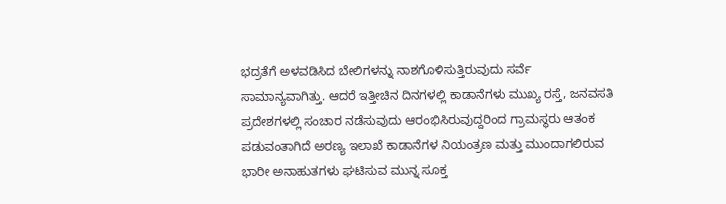ಭದ್ರತೆಗೆ ಅಳವಡಿಸಿದ ಬೇಲಿಗಳನ್ನು ನಾಶಗೊಳಿಸುತ್ತಿರುವುದು ಸರ್ವೆ ಸಾಮಾನ್ಯವಾಗಿತ್ತು. ಆದರೆ ಇತ್ತೀಚಿನ ದಿನಗಳಲ್ಲಿ ಕಾಡಾನೆಗಳು ಮುಖ್ಯ ರಸ್ತೆ, ಜನವಸತಿ ಪ್ರದೇಶಗಳಲ್ಲಿ ಸಂಚಾರ ನಡೆಸುವುದು ಆರಂಭಿಸಿರುವುದ್ದರಿಂದ ಗ್ರಾಮಸ್ಥರು ಆತಂಕ ಪಡುವಂತಾಗಿದೆ ಅರಣ್ಯ ಇಲಾಖೆ ಕಾಡಾನೆಗಳ ನಿಯಂತ್ರಣ ಮತ್ತು ಮುಂದಾಗಲಿರುವ ಭಾರೀ ಅನಾಹುತಗಳು ಘಟಿಸುವ ಮುನ್ನ ಸೂಕ್ತ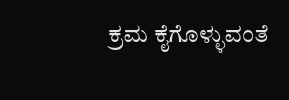ಕ್ರಮ ಕೈಗೊಳ್ಳುವಂತೆ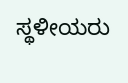ಸ್ಥಳೀಯರು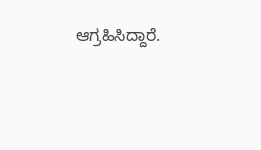ಆಗ್ರಹಿಸಿದ್ದಾರೆ.